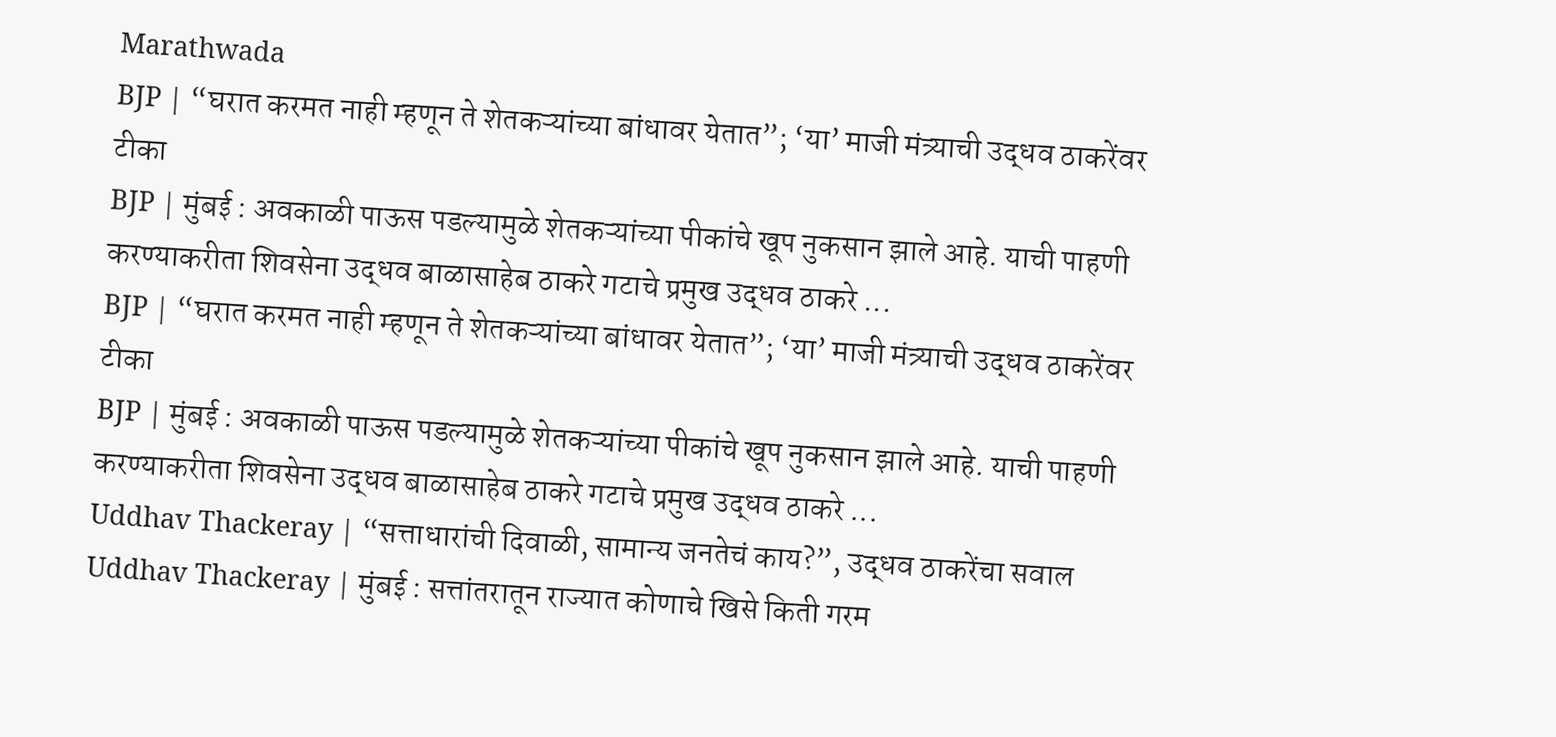Marathwada
BJP | “घरात करमत नाही म्हणून ते शेतकऱ्यांच्या बांधावर येतात”; ‘या’ माजी मंत्र्याची उद्धव ठाकरेंवर टीका
BJP | मुंबई : अवकाळी पाऊस पडल्यामुळे शेतकऱ्यांच्या पीकांचे खूप नुकसान झाले आहे. याची पाहणी करण्याकरीता शिवसेना उद्धव बाळासाहेब ठाकरे गटाचे प्रमुख उद्धव ठाकरे ...
BJP | “घरात करमत नाही म्हणून ते शेतकऱ्यांच्या बांधावर येतात”; ‘या’ माजी मंत्र्याची उद्धव ठाकरेंवर टीका
BJP | मुंबई : अवकाळी पाऊस पडल्यामुळे शेतकऱ्यांच्या पीकांचे खूप नुकसान झाले आहे. याची पाहणी करण्याकरीता शिवसेना उद्धव बाळासाहेब ठाकरे गटाचे प्रमुख उद्धव ठाकरे ...
Uddhav Thackeray | “सत्ताधारांची दिवाळी, सामान्य जनतेचं काय?”, उद्धव ठाकरेंचा सवाल
Uddhav Thackeray | मुंबई : सत्तांतरातून राज्यात कोणाचे खिसे किती गरम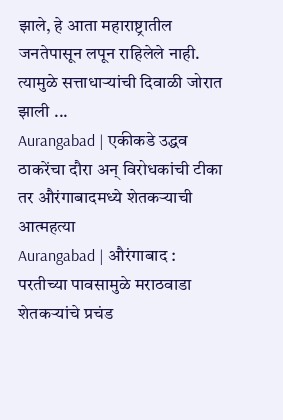झाले, हे आता महाराष्ट्रातील जनतेपासून लपून राहिलेले नाही. त्यामुळे सत्ताधाऱ्यांची दिवाळी जोरात झाली ...
Aurangabad | एकीकडे उद्धव ठाकरेंचा दौरा अन् विरोधकांची टीका तर औरंगाबादमध्ये शेतकऱ्याची आत्महत्या
Aurangabad | औरंगाबाद : परतीच्या पावसामुळे मराठवाडा शेतकऱ्यांचे प्रचंड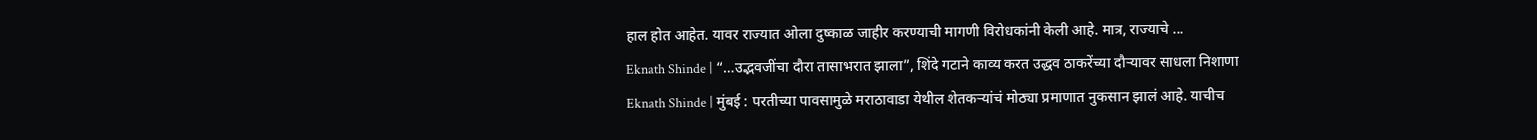हाल होत आहेत. यावर राज्यात ओला दुष्काळ जाहीर करण्याची मागणी विरोधकांनी केली आहे. मात्र, राज्याचे ...
Eknath Shinde | “…उद्भवजींचा दौरा तासाभरात झाला”, शिंदे गटाने काव्य करत उद्धव ठाकरेंच्या दौऱ्यावर साधला निशाणा
Eknath Shinde | मुंबई : परतीच्या पावसामुळे मराठावाडा येथील शेतकऱ्यांचं मोठ्या प्रमाणात नुकसान झालं आहे. याचीच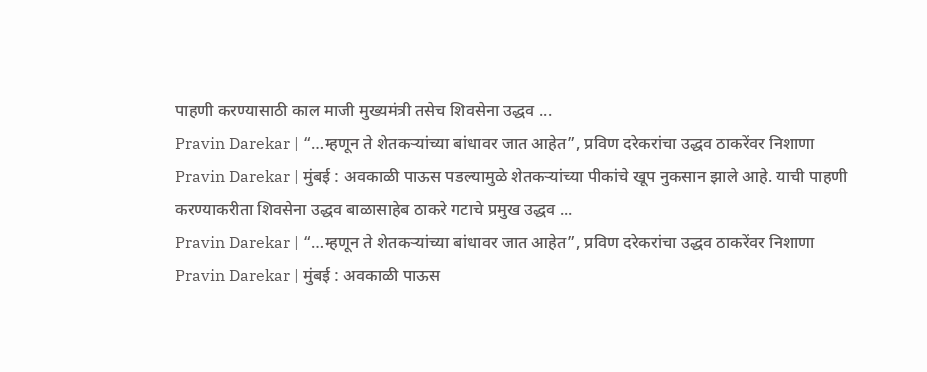पाहणी करण्यासाठी काल माजी मुख्यमंत्री तसेच शिवसेना उद्धव ...
Pravin Darekar | “…म्हणून ते शेतकऱ्यांच्या बांधावर जात आहेत”, प्रविण दरेकरांचा उद्धव ठाकरेंवर निशाणा
Pravin Darekar | मुंबई : अवकाळी पाऊस पडल्यामुळे शेतकऱ्यांच्या पीकांचे खूप नुकसान झाले आहे. याची पाहणी करण्याकरीता शिवसेना उद्धव बाळासाहेब ठाकरे गटाचे प्रमुख उद्धव ...
Pravin Darekar | “…म्हणून ते शेतकऱ्यांच्या बांधावर जात आहेत”, प्रविण दरेकरांचा उद्धव ठाकरेंवर निशाणा
Pravin Darekar | मुंबई : अवकाळी पाऊस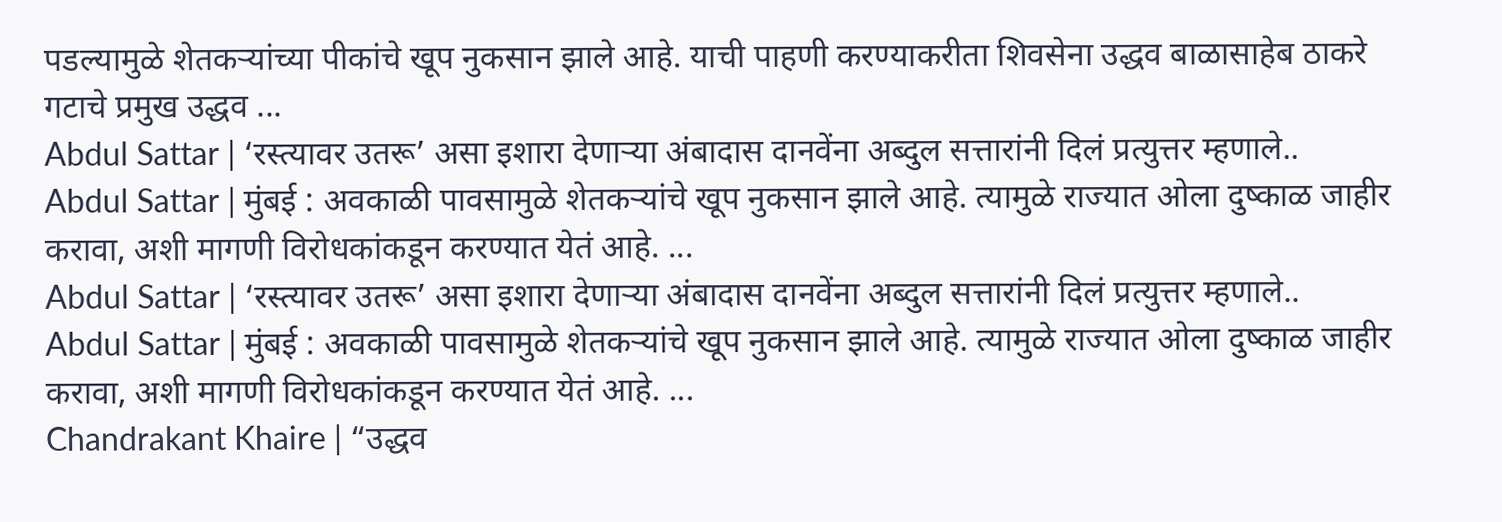पडल्यामुळे शेतकऱ्यांच्या पीकांचे खूप नुकसान झाले आहे. याची पाहणी करण्याकरीता शिवसेना उद्धव बाळासाहेब ठाकरे गटाचे प्रमुख उद्धव ...
Abdul Sattar | ‘रस्त्यावर उतरू’ असा इशारा देणाऱ्या अंबादास दानवेंना अब्दुल सत्तारांनी दिलं प्रत्युत्तर म्हणाले..
Abdul Sattar | मुंबई : अवकाळी पावसामुळे शेतकऱ्यांचे खूप नुकसान झाले आहे. त्यामुळे राज्यात ओला दुष्काळ जाहीर करावा, अशी मागणी विरोधकांकडून करण्यात येतं आहे. ...
Abdul Sattar | ‘रस्त्यावर उतरू’ असा इशारा देणाऱ्या अंबादास दानवेंना अब्दुल सत्तारांनी दिलं प्रत्युत्तर म्हणाले..
Abdul Sattar | मुंबई : अवकाळी पावसामुळे शेतकऱ्यांचे खूप नुकसान झाले आहे. त्यामुळे राज्यात ओला दुष्काळ जाहीर करावा, अशी मागणी विरोधकांकडून करण्यात येतं आहे. ...
Chandrakant Khaire | “उद्धव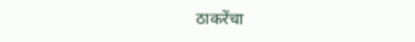ठाकरेंचा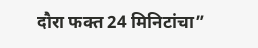दौरा फक्त 24 मिनिटांचा”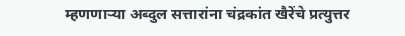म्हणणाऱ्या अब्दुल सत्तारांना चंद्रकांत खैरेंचे प्रत्युत्तर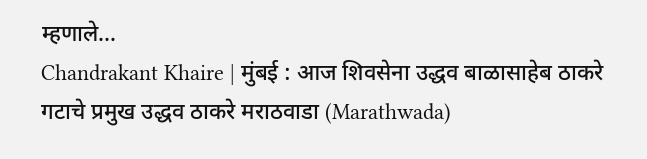म्हणाले…
Chandrakant Khaire | मुंबई : आज शिवसेना उद्धव बाळासाहेब ठाकरे गटाचे प्रमुख उद्धव ठाकरे मराठवाडा (Marathwada)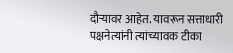दौऱ्यावर आहेत. यावरून सत्ताधारी पक्षनेत्यांनी त्यांच्यावक टीका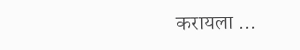करायला ...